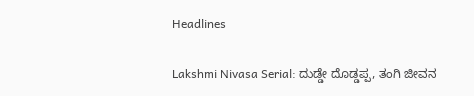Headlines

Lakshmi Nivasa Serial: ದುಡ್ಡೇ ದೊಡ್ಡಪ್ಪ, ತಂಗಿ ಜೀವನ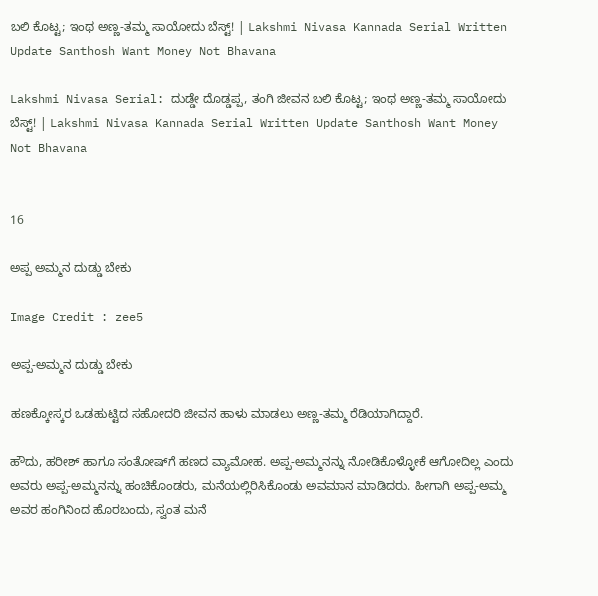ಬಲಿ ಕೊಟ್ಟ; ಇಂಥ ಅಣ್ಣ-ತಮ್ಮ ಸಾಯೋದು ಬೆಸ್ಟ್! | Lakshmi Nivasa Kannada Serial Written Update Santhosh Want Money Not Bhavana

Lakshmi Nivasa Serial: ದುಡ್ಡೇ ದೊಡ್ಡಪ್ಪ, ತಂಗಿ ಜೀವನ ಬಲಿ ಕೊಟ್ಟ; ಇಂಥ ಅಣ್ಣ-ತಮ್ಮ ಸಾಯೋದು ಬೆಸ್ಟ್! | Lakshmi Nivasa Kannada Serial Written Update Santhosh Want Money Not Bhavana


16

ಅಪ್ಪ ಅಮ್ಮನ ದುಡ್ಡು ಬೇಕು

Image Credit : zee5

ಅಪ್ಪ-ಅಮ್ಮನ ದುಡ್ಡು ಬೇಕು

ಹಣಕ್ಕೋಸ್ಕರ ಒಡಹುಟ್ಟಿದ ಸಹೋದರಿ ಜೀವನ ಹಾಳು ಮಾಡಲು ಅಣ್ಣ-ತಮ್ಮ ರೆಡಿಯಾಗಿದ್ದಾರೆ.

ಹೌದು, ಹರೀಶ್‌ ಹಾಗೂ ಸಂತೋಷ್‌ಗೆ ಹಣದ ವ್ಯಾಮೋಹ. ಅಪ್ಪ-ಅಮ್ಮನನ್ನು ನೋಡಿಕೊಳ್ಳೋಕೆ ಆಗೋದಿಲ್ಲ ಎಂದು ಅವರು ಅಪ್ಪ-ಅಮ್ಮನನ್ನು ಹಂಚಿಕೊಂಡರು, ಮನೆಯಲ್ಲಿರಿಸಿಕೊಂಡು ಅವಮಾನ ಮಾಡಿದರು. ಹೀಗಾಗಿ ಅಪ್ಪ-ಅಮ್ಮ ಅವರ ಹಂಗಿನಿಂದ ಹೊರಬಂದು, ಸ್ವಂತ ಮನೆ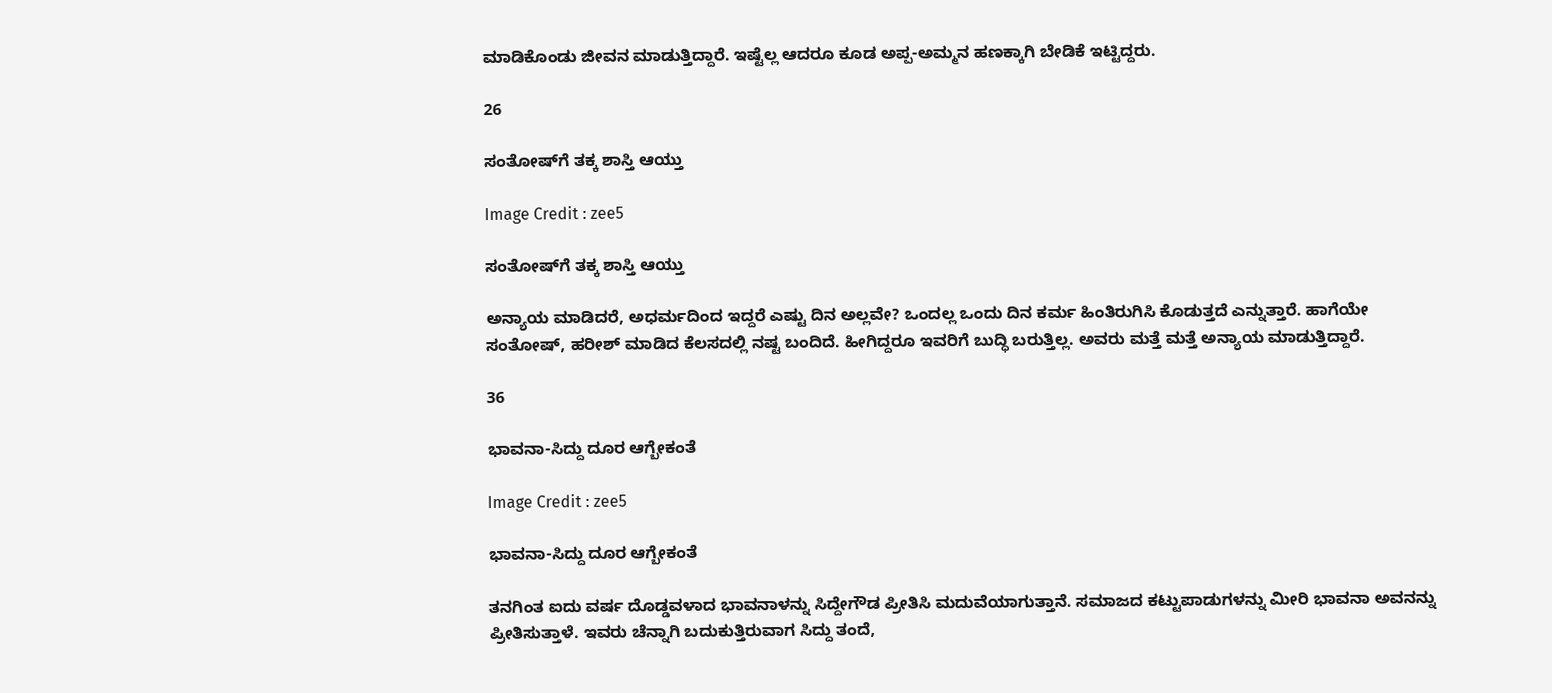ಮಾಡಿಕೊಂಡು ಜೀವನ ಮಾಡುತ್ತಿದ್ದಾರೆ. ಇಷ್ಟೆಲ್ಲ ಆದರೂ ಕೂಡ ಅಪ್ಪ-ಅಮ್ಮನ ಹಣಕ್ಕಾಗಿ ಬೇಡಿಕೆ ಇಟ್ಟಿದ್ದರು.

26

ಸಂತೋಷ್‌ಗೆ ತಕ್ಕ ಶಾಸ್ತಿ ಆಯ್ತು

Image Credit : zee5

ಸಂತೋಷ್‌ಗೆ ತಕ್ಕ ಶಾಸ್ತಿ ಆಯ್ತು

ಅನ್ಯಾಯ ಮಾಡಿದರೆ, ಅಧರ್ಮದಿಂದ ಇದ್ದರೆ ಎಷ್ಟು ದಿನ ಅಲ್ಲವೇ? ಒಂದಲ್ಲ ಒಂದು ದಿನ ಕರ್ಮ ಹಿಂತಿರುಗಿಸಿ ಕೊಡುತ್ತದೆ ಎನ್ನುತ್ತಾರೆ. ಹಾಗೆಯೇ ಸಂತೋಷ್‌, ಹರೀಶ್‌ ಮಾಡಿದ ಕೆಲಸದಲ್ಲಿ ನಷ್ಟ ಬಂದಿದೆ. ಹೀಗಿದ್ದರೂ ಇವರಿಗೆ ಬುದ್ಧಿ ಬರುತ್ತಿಲ್ಲ. ಅವರು ಮತ್ತೆ ಮತ್ತೆ ಅನ್ಯಾಯ ಮಾಡುತ್ತಿದ್ದಾರೆ.

36

ಭಾವನಾ-ಸಿದ್ದು ದೂರ ಆಗ್ಬೇಕಂತೆ

Image Credit : zee5

ಭಾವನಾ-ಸಿದ್ದು ದೂರ ಆಗ್ಬೇಕಂತೆ

ತನಗಿಂತ ಐದು ವರ್ಷ ದೊಡ್ಡವಳಾದ ಭಾವನಾಳನ್ನು ಸಿದ್ದೇಗೌಡ ಪ್ರೀತಿಸಿ ಮದುವೆಯಾಗುತ್ತಾನೆ. ಸಮಾಜದ ಕಟ್ಟುಪಾಡುಗಳನ್ನು ಮೀರಿ ಭಾವನಾ ಅವನನ್ನು ಪ್ರೀತಿಸುತ್ತಾಳೆ. ಇವರು ಚೆನ್ನಾಗಿ ಬದುಕುತ್ತಿರುವಾಗ ಸಿದ್ದು ತಂದೆ,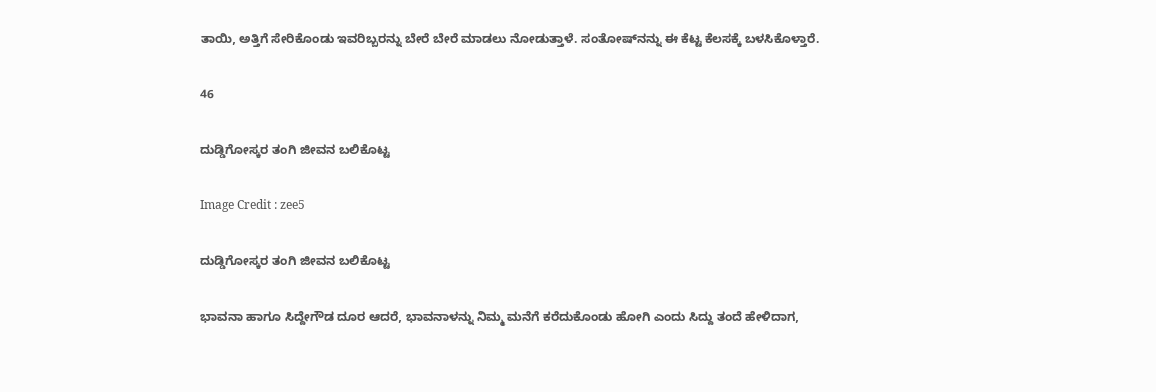ತಾಯಿ, ಅತ್ತಿಗೆ ಸೇರಿಕೊಂಡು ಇವರಿಬ್ಬರನ್ನು ಬೇರೆ ಬೇರೆ ಮಾಡಲು ನೋಡುತ್ತಾಳೆ. ಸಂತೋಷ್‌ನನ್ನು ಈ ಕೆಟ್ಟ ಕೆಲಸಕ್ಕೆ ಬಳಸಿಕೊಳ್ತಾರೆ.

46

ದುಡ್ಡಿಗೋಸ್ಕರ ತಂಗಿ ಜೀವನ ಬಲಿಕೊಟ್ಟ

Image Credit : zee5

ದುಡ್ಡಿಗೋಸ್ಕರ ತಂಗಿ ಜೀವನ ಬಲಿಕೊಟ್ಟ

ಭಾವನಾ ಹಾಗೂ ಸಿದ್ದೇಗೌಡ ದೂರ ಆದರೆ, ಭಾವನಾಳನ್ನು ನಿಮ್ಮ ಮನೆಗೆ ಕರೆದುಕೊಂಡು ಹೋಗಿ ಎಂದು ಸಿದ್ದು ತಂದೆ ಹೇಳಿದಾಗ,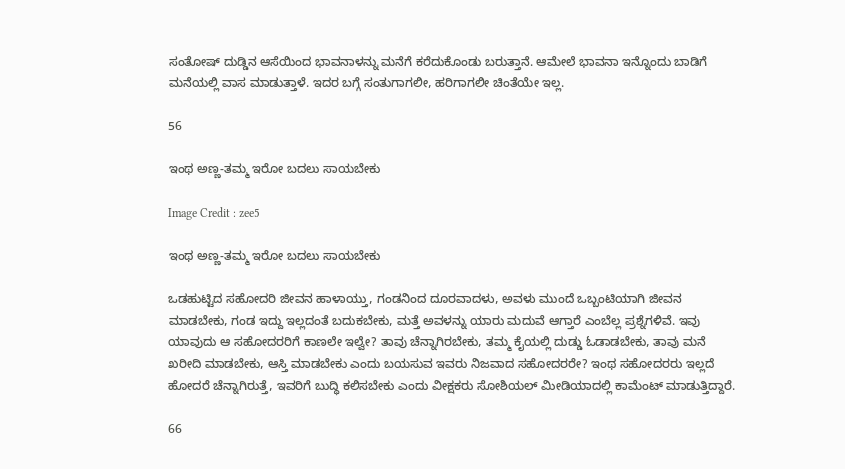ಸಂತೋಷ್‌ ದುಡ್ಡಿನ ಆಸೆಯಿಂದ ಭಾವನಾಳನ್ನು ಮನೆಗೆ ಕರೆದುಕೊಂಡು ಬರುತ್ತಾನೆ. ಆಮೇಲೆ ಭಾವನಾ ಇನ್ನೊಂದು ಬಾಡಿಗೆ ಮನೆಯಲ್ಲಿ ವಾಸ ಮಾಡುತ್ತಾಳೆ. ಇದರ ಬಗ್ಗೆ ಸಂತುಗಾಗಲೀ, ಹರಿಗಾಗಲೀ ಚಿಂತೆಯೇ ಇಲ್ಲ.

56

ಇಂಥ ಅಣ್ಣ-ತಮ್ಮ ಇರೋ ಬದಲು ಸಾಯಬೇಕು

Image Credit : zee5

ಇಂಥ ಅಣ್ಣ-ತಮ್ಮ ಇರೋ ಬದಲು ಸಾಯಬೇಕು

ಒಡಹುಟ್ಟಿದ ಸಹೋದರಿ ಜೀವನ ಹಾಳಾಯ್ತು, ಗಂಡನಿಂದ ದೂರವಾದಳು, ಅವಳು ಮುಂದೆ ಒಬ್ಬಂಟಿಯಾಗಿ ಜೀವನ ಮಾಡಬೇಕು, ಗಂಡ ಇದ್ದು ಇಲ್ಲದಂತೆ ಬದುಕಬೇಕು, ಮತ್ತೆ ಅವಳನ್ನು ಯಾರು ಮದುವೆ ಆಗ್ತಾರೆ ಎಂಬೆಲ್ಲ ಪ್ರಶ್ನೆಗಳಿವೆ. ಇವು ಯಾವುದು ಆ ಸಹೋದರರಿಗೆ ಕಾಣಲೇ ಇಲ್ವೇ? ತಾವು ಚೆನ್ನಾಗಿರಬೇಕು, ತಮ್ಮ ಕೈಯಲ್ಲಿ ದುಡ್ಡು ಓಡಾಡಬೇಕು, ತಾವು ಮನೆ ಖರೀದಿ ಮಾಡಬೇಕು, ಆಸ್ತಿ ಮಾಡಬೇಕು ಎಂದು ಬಯಸುವ ಇವರು ನಿಜವಾದ ಸಹೋದರರೇ? ಇಂಥ ಸಹೋದರರು ಇಲ್ಲದೆ ಹೋದರೆ ಚೆನ್ನಾಗಿರುತ್ತೆ, ಇವರಿಗೆ ಬುದ್ಧಿ ಕಲಿಸಬೇಕು ಎಂದು ವೀಕ್ಷಕರು ಸೋಶಿಯಲ್‌ ಮೀಡಿಯಾದಲ್ಲಿ ಕಾಮೆಂಟ್‌ ಮಾಡುತ್ತಿದ್ದಾರೆ.

66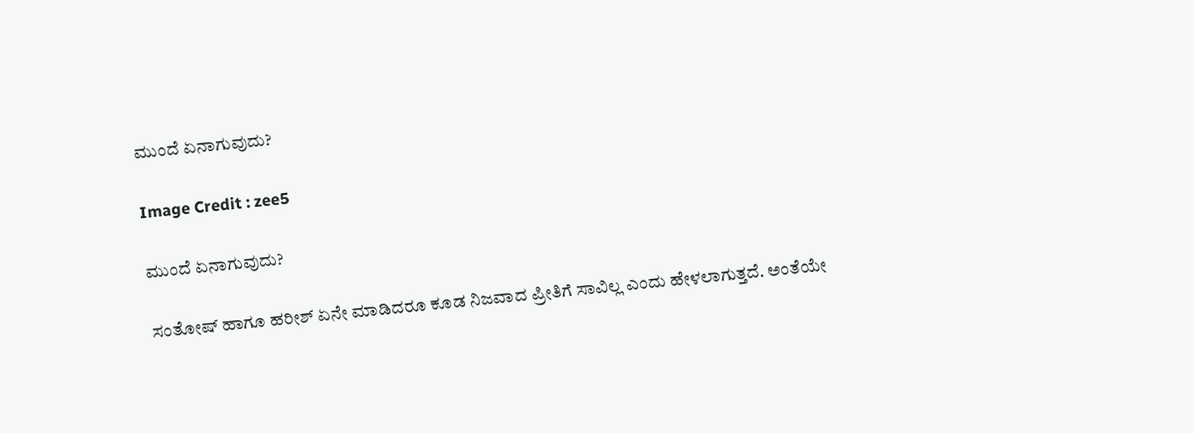ಮುಂದೆ ಏನಾಗುವುದು?

Image Credit : zee5

ಮುಂದೆ ಏನಾಗುವುದು?

ಸಂತೋಷ್‌ ಹಾಗೂ ಹರೀಶ್‌ ಏನೇ ಮಾಡಿದರೂ ಕೂಡ ನಿಜವಾದ ಪ್ರೀತಿಗೆ ಸಾವಿಲ್ಲ ಎಂದು ಹೇಳಲಾಗುತ್ತದೆ. ಅಂತೆಯೇ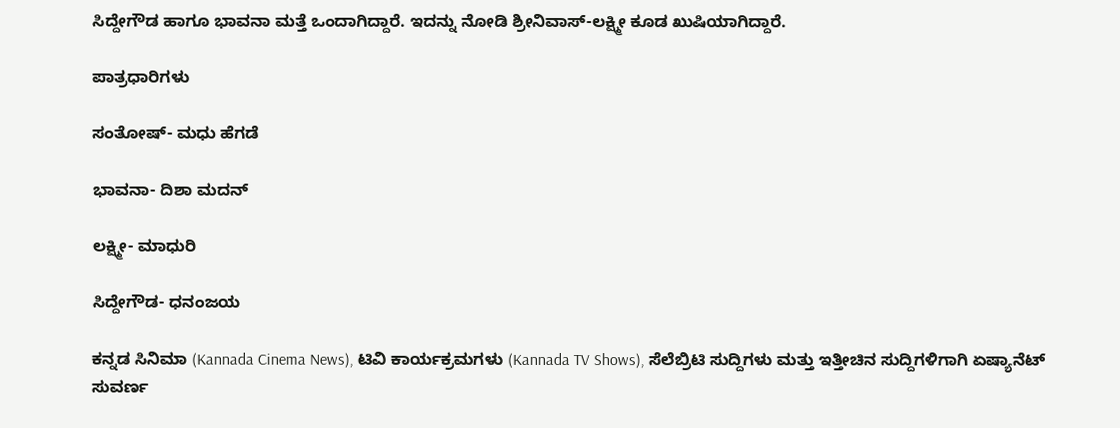ಸಿದ್ದೇಗೌಡ ಹಾಗೂ ಭಾವನಾ ಮತ್ತೆ ಒಂದಾಗಿದ್ದಾರೆ. ಇದನ್ನು ನೋಡಿ ಶ್ರೀನಿವಾಸ್‌-ಲಕ್ಷ್ಮೀ ಕೂಡ ಖುಷಿಯಾಗಿದ್ದಾರೆ.

ಪಾತ್ರಧಾರಿಗಳು

ಸಂತೋಷ್- ಮಧು ಹೆಗಡೆ

ಭಾವನಾ- ದಿಶಾ ಮದನ್‌

ಲಕ್ಷ್ಮೀ- ಮಾಧುರಿ

ಸಿದ್ದೇಗೌಡ- ಧನಂಜಯ

ಕನ್ನಡ ಸಿನಿಮಾ (Kannada Cinema News), ಟಿವಿ ಕಾರ್ಯಕ್ರಮಗಳು (Kannada TV Shows), ಸೆಲೆಬ್ರಿಟಿ ಸುದ್ದಿಗಳು ಮತ್ತು ಇತ್ತೀಚಿನ ಸುದ್ದಿಗಳಿಗಾಗಿ ಏಷ್ಯಾನೆಟ್ ಸುವರ್ಣ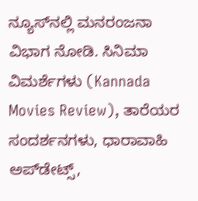ನ್ಯೂಸ್‌ನಲ್ಲಿ ಮನರಂಜನಾ ವಿಭಾಗ ನೋಡಿ. ಸಿನಿಮಾ ವಿಮರ್ಶೆಗಳು (Kannada Movies Review), ತಾರೆಯರ ಸಂದರ್ಶನಗಳು, ಧಾರಾವಾಹಿ ಅಪ್‌ಡೇಟ್ಸ್‌,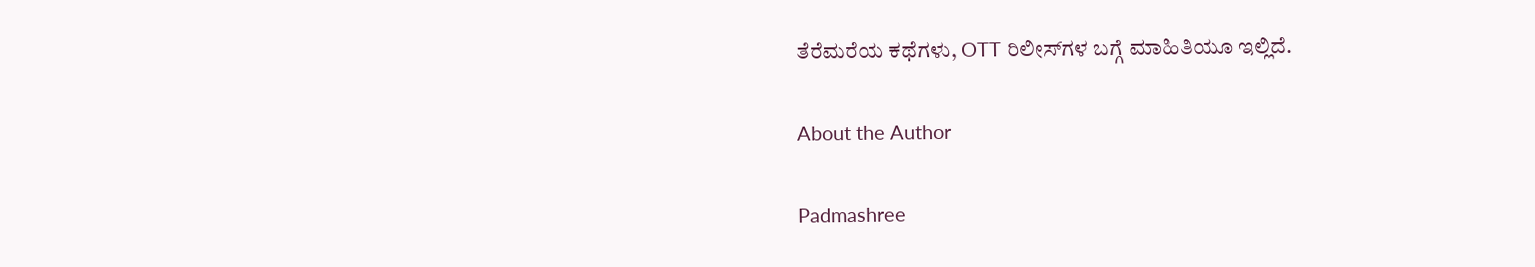ತೆರೆಮರೆಯ ಕಥೆಗಳು, OTT ರಿಲೀಸ್‌ಗಳ ಬಗ್ಗೆ ಮಾಹಿತಿಯೂ ಇಲ್ಲಿದೆ.

About the Author

Padmashree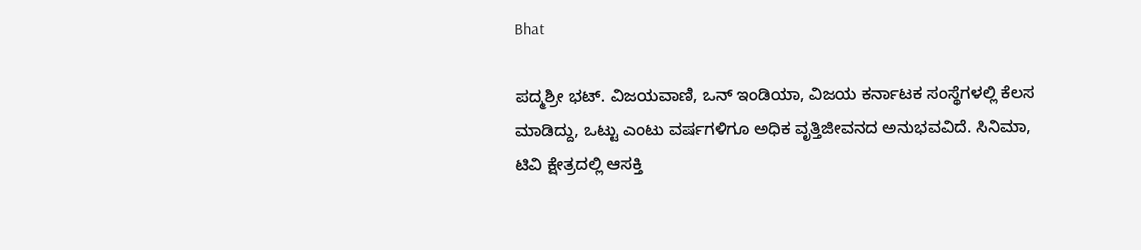Bhat

ಪದ್ಮಶ್ರೀ ಭಟ್. ವಿಜಯವಾಣಿ, ಒನ್ ಇಂಡಿಯಾ, ವಿಜಯ ಕರ್ನಾಟಕ ಸಂಸ್ಥೆಗಳಲ್ಲಿ ಕೆಲಸ ಮಾಡಿದ್ದು, ಒಟ್ಟು ಎಂಟು ವರ್ಷಗಳಿಗೂ ಅಧಿಕ ವೃತ್ತಿಜೀವನದ ಅನುಭವವಿದೆ. ಸಿನಿಮಾ, ಟಿವಿ ಕ್ಷೇತ್ರದಲ್ಲಿ ಆಸಕ್ತಿ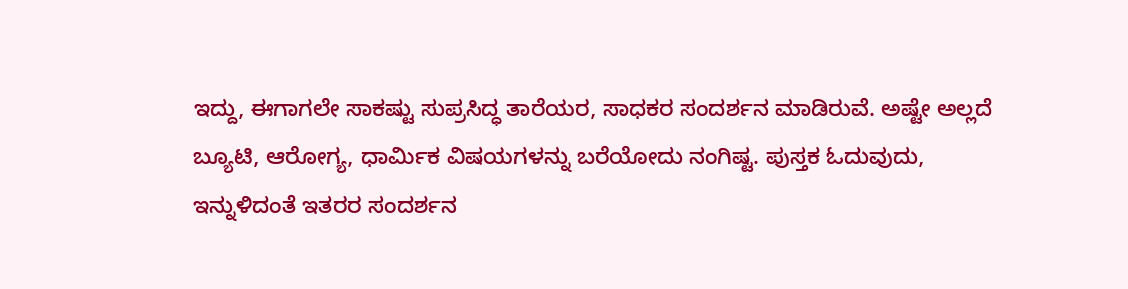ಇದ್ದು, ಈಗಾಗಲೇ ಸಾಕಷ್ಟು ಸುಪ್ರಸಿದ್ಧ ತಾರೆಯರ, ಸಾಧಕರ ಸಂದರ್ಶನ ಮಾಡಿರುವೆ. ಅಷ್ಟೇ ಅಲ್ಲದೆ ಬ್ಯೂಟಿ, ಆರೋಗ್ಯ, ಧಾರ್ಮಿಕ ವಿಷಯಗಳನ್ನು ಬರೆಯೋದು ನಂಗಿಷ್ಟ. ಪುಸ್ತಕ ಓದುವುದು, ಇನ್ನುಳಿದಂತೆ ಇತರರ ಸಂದರ್ಶನ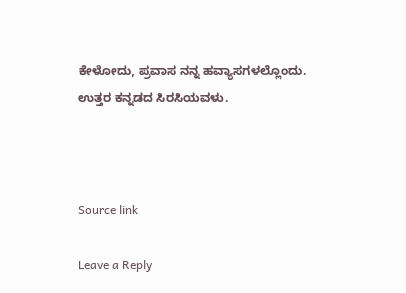ಕೇಳೋದು, ಪ್ರವಾಸ ನನ್ನ ಹವ್ಯಾಸಗಳಲ್ಲೊಂದು. ಉತ್ತರ ಕನ್ನಡದ ಸಿರಸಿಯವಳು.



Source link

Leave a Reply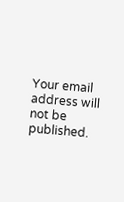Your email address will not be published.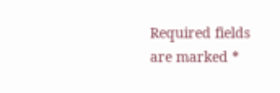Required fields are marked *